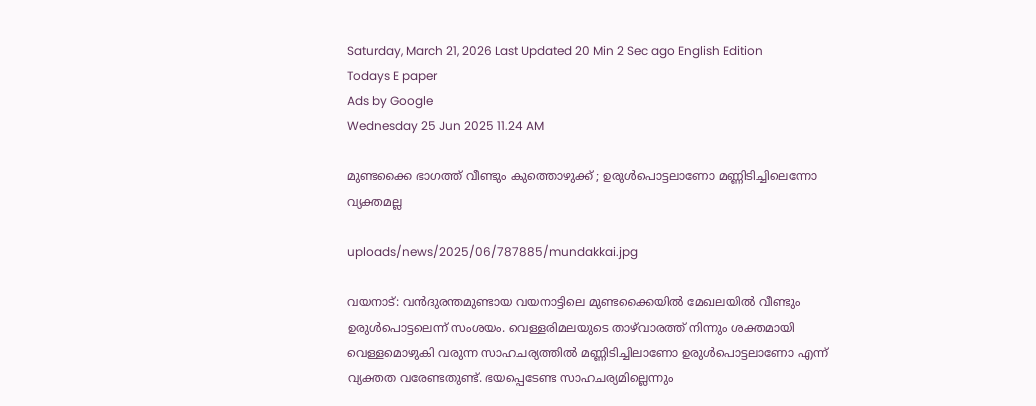Saturday, March 21, 2026 Last Updated 20 Min 2 Sec ago English Edition
Todays E paper
Ads by Google
Wednesday 25 Jun 2025 11.24 AM

മുണ്ടക്കൈ ഭാഗത്ത് വീണ്ടും കുത്തൊഴുക്ക് ; ഉരുള്‍പൊട്ടലാണോ മണ്ണിടിച്ചിലെന്നോ വ്യക്തമല്ല

uploads/news/2025/06/787885/mundakkai.jpg

വയനാട്: വന്‍ദുരന്തമുണ്ടായ വയനാട്ടിലെ മുണ്ടക്കൈയില്‍ മേഖലയില്‍ വീണ്ടും ഉരുള്‍പൊട്ടലെന്ന് സംശയം. വെള്ളരിമലയുടെ താഴ്‌വാരത്ത് നിന്നും ശക്തമായി വെള്ളമൊഴുകി വരുന്ന സാഹചര്യത്തില്‍ മണ്ണിടിച്ചിലാണോ ഉരുള്‍പൊട്ടലാണോ എന്ന് വ്യക്തത വരേണ്ടതുണ്ട്. ഭയപ്പെടേണ്ട സാഹചര്യമില്ലെന്നും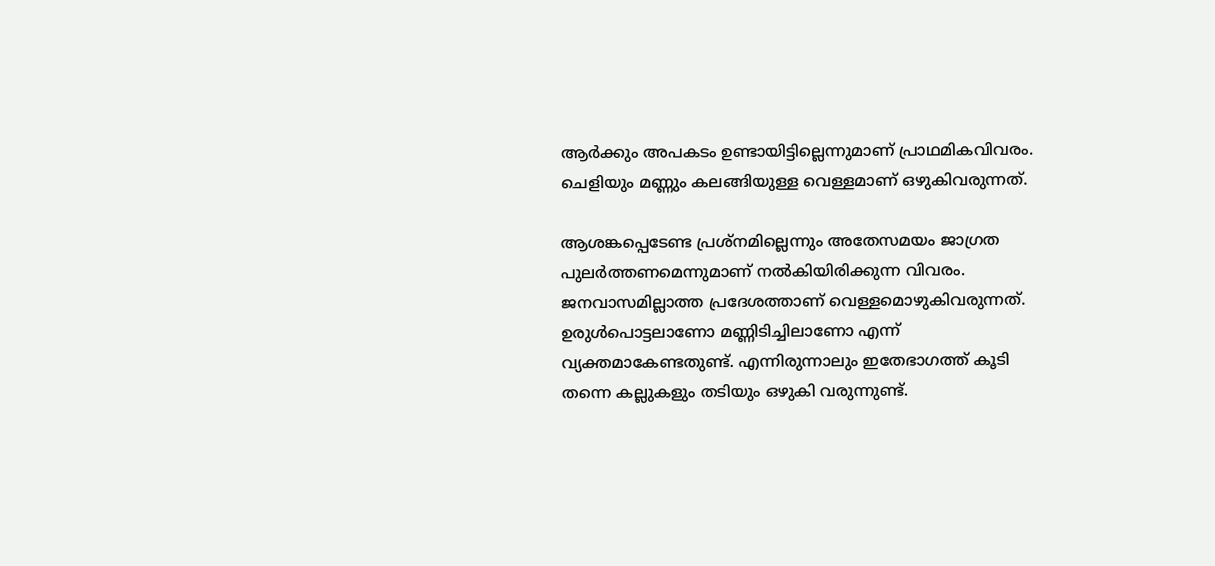ആര്‍ക്കും അപകടം ഉണ്ടായിട്ടില്ലെന്നുമാണ് പ്രാഥമികവിവരം. ചെളിയും മണ്ണും കലങ്ങിയുള്ള വെള്ളമാണ് ഒഴുകിവരുന്നത്.

ആശങ്കപ്പെടേണ്ട പ്രശ്‌നമില്ലെന്നും അതേസമയം ജാഗ്രത പുലര്‍ത്തണമെന്നുമാണ് നല്‍കിയിരിക്കുന്ന വിവരം. ജനവാസമില്ലാത്ത പ്രദേശത്താണ് വെള്ളമൊഴുകിവരുന്നത്. ഉരുള്‍പൊട്ടലാണോ മണ്ണിടിച്ചിലാണോ എന്ന് വ്യക്തമാകേണ്ടതുണ്ട്. എന്നിരുന്നാലും ഇതേഭാഗത്ത് കൂടി തന്നെ കല്ലുകളും തടിയും ഒഴുകി വരുന്നുണ്ട്.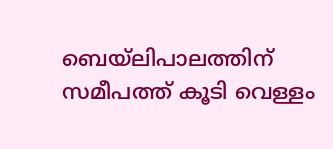ബെയ്‌ലിപാലത്തിന് സമീപത്ത് കൂടി വെള്ളം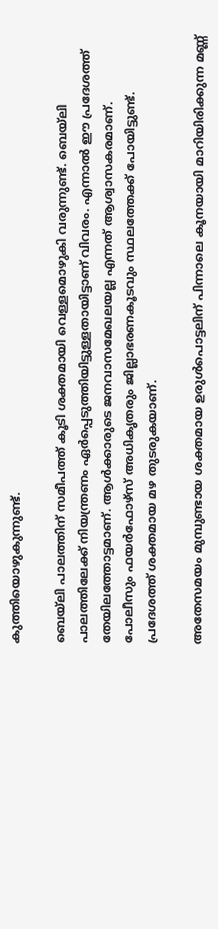കുത്തിയൊഴുകുന്നുണ്ട്.

ബെയ്‌ലി പാലത്തിന് സമീപത്ത് കൂടി ശക്തമായി വെള്ളമൊഴുകി വരുന്നുണ്ട്. ബെയ്‌ലി പാലത്തിലേക്ക് നിയന്ത്രണം ഏര്‍പ്പെടുത്തിയിട്ടുള്ളതായിട്ടാണ് വിവരം. എന്നാല്‍ ഈ പ്രദേശത്ത് തേയിലത്തോട്ടമാണ്. ആള്‍ക്കാരുടെ ജനവാസമേഖലയല്ല എന്നത് ആശ്വാസകരമാണ്. പോലീസും ഫയര്‍ഫോഴ്‌സ് അധികൃതരും ജില്ലാഭരണകൂടവും സ്ഥലത്തേക്ക് പോയിട്ടുണ്ട്. പ്രദേശത്ത് ശക്തമായ മഴ തുടരുകയാണ്.

അതേസമയം മുമ്പുണ്ടായ ശക്തമായ ഉരുള്‍പൊട്ടലിന് പിന്നാലെ കൂനയായി മാറിയിരിക്കുന്ന മണ്ണ്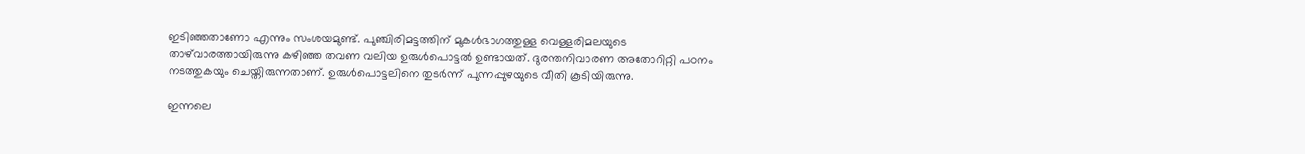ഇടിഞ്ഞതാണോ എന്നും സംശയമുണ്ട്. പുഞ്ചിരിമട്ടത്തിന് മുകള്‍ഭാഗത്തുള്ള വെള്ളരിമലയുടെ താഴ്‌വാരത്തായിരുന്നു കഴിഞ്ഞ തവണ വലിയ ഉരുള്‍പൊട്ടല്‍ ഉണ്ടായത്. ദുരന്തനിവാരണ അതോറിറ്റി പഠനം നടത്തുകയും ചെയ്തിരുന്നതാണ്. ഉരുള്‍പൊട്ടലിനെ തുടര്‍ന്ന് പുന്നപ്പുഴയുടെ വീതി കൂടിയിരുന്നു.

ഇന്നലെ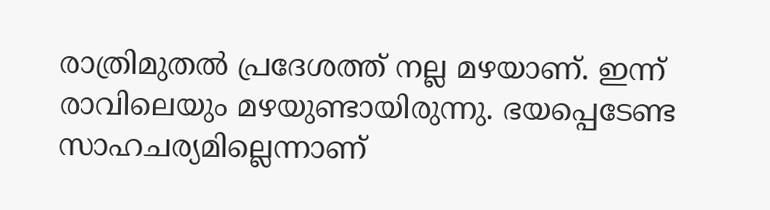രാത്രിമുതല്‍ പ്രദേശത്ത് നല്ല മഴയാണ്. ഇന്ന് രാവിലെയും മഴയുണ്ടായിരുന്നു. ഭയപ്പെടേണ്ട സാഹചര്യമില്ലെന്നാണ്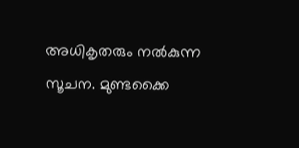അധികൃതരും നല്‍കുന്ന സൂചന. മുണ്ടക്കൈ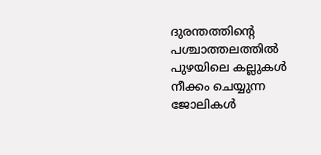ദുരന്തത്തിന്റെ പശ്ചാത്തലത്തില്‍ പുഴയിലെ കല്ലുകള്‍ നീക്കം ചെയ്യുന്ന ജോലികള്‍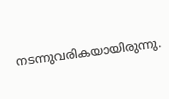നടന്നുവരികയായിരുന്നു.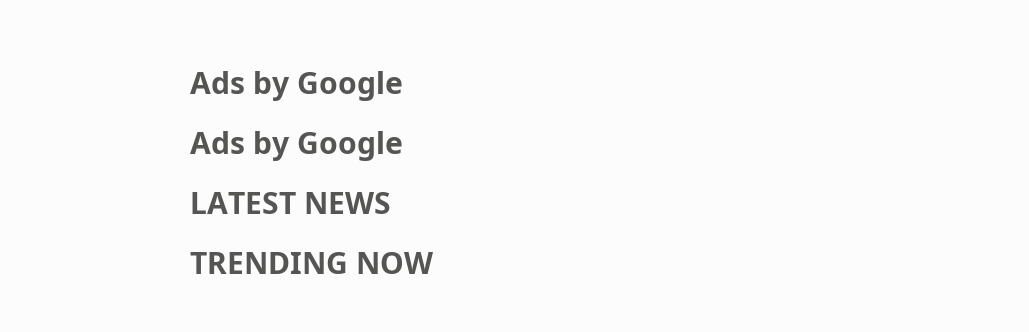Ads by Google
Ads by Google
LATEST NEWS
TRENDING NOW